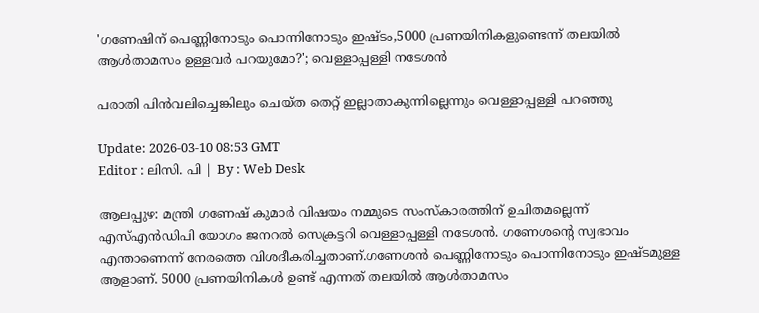'ഗണേഷിന് പെണ്ണിനോടും പൊന്നിനോടും ഇഷ്ടം,5000 പ്രണയിനികളുണ്ടെന്ന് തലയിൽ ആൾതാമസം ഉള്ളവർ പറയുമോ?'; വെള്ളാപ്പള്ളി നടേശന്‍

പരാതി പിന്‍വലിച്ചെങ്കിലും ചെയ്ത തെറ്റ് ഇല്ലാതാകുന്നില്ലെന്നും വെള്ളാപ്പള്ളി പറഞ്ഞു

Update: 2026-03-10 08:53 GMT
Editor : ലിസി. പി | By : Web Desk

ആലപ്പുഴ: മന്ത്രി ഗണേഷ് കുമാർ വിഷയം നമ്മുടെ സംസ്കാരത്തിന് ഉചിതമല്ലെന്ന് എസ്എൻഡിപി യോഗം ജനറൽ സെക്രട്ടറി വെള്ളാപ്പള്ളി നടേശൻ. ഗണേശന്റെ സ്വഭാവം എന്താണെന്ന് നേരത്തെ വിശദീകരിച്ചതാണ്.ഗണേശൻ പെണ്ണിനോടും പൊന്നിനോടും ഇഷ്ടമുള്ള ആളാണ്. 5000 പ്രണയിനികൾ ഉണ്ട് എന്നത് തലയിൽ ആൾതാമസം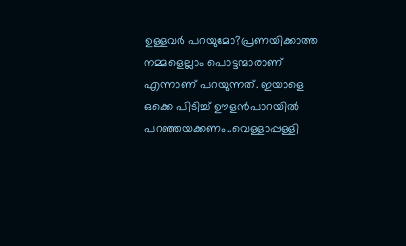ഉള്ളവർ പറയുമോ?പ്രണയിക്കാത്ത നമ്മളെല്ലാം പൊട്ടന്മാരാണ് എന്നാണ് പറയുന്നത്. ഇയാളെ ഒക്കെ പിടിച്ച് ഊളന്‍പാറയില്‍ പറഞ്ഞയക്കണം..വെള്ളാപ്പള്ളി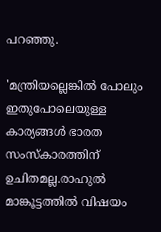പറഞ്ഞു.

'മന്ത്രിയല്ലെങ്കില്‍ പോലും ഇതുപോലെയുള്ള കാര്യങ്ങള്‍ ഭാരത സംസ്കാരത്തിന് ഉചിതമല്ല.രാഹുല്‍ മാങ്കൂട്ടത്തില്‍ വിഷയം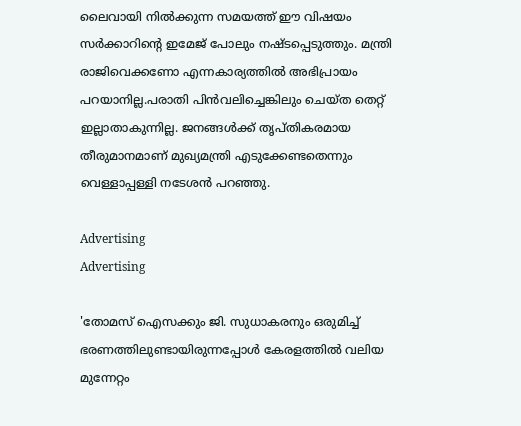ലൈവായി നില്‍ക്കുന്ന സമയത്ത് ഈ വിഷയം സര്‍ക്കാറിന്‍റെ ഇമേജ് പോലും നഷ്ടപ്പെടുത്തും. മന്ത്രി രാജിവെക്കണോ എന്നകാര്യത്തില്‍ അഭിപ്രായം പറയാനില്ല.പരാതി പിന്‍വലിച്ചെങ്കിലും ചെയ്ത തെറ്റ് ഇല്ലാതാകുന്നില്ല. ജനങ്ങൾക്ക് തൃപ്തികരമായ തീരുമാനമാണ് മുഖ്യമന്ത്രി എടുക്കേണ്ടതെന്നും വെള്ളാപ്പള്ളി നടേശൻ പറഞ്ഞു.

Advertising
Advertising

'തോമസ് ഐസക്കും ജി. സുധാകരനും ഒരുമിച്ച് ഭരണത്തിലുണ്ടായിരുന്നപ്പോൾ കേരളത്തിൽ വലിയ മുന്നേറ്റം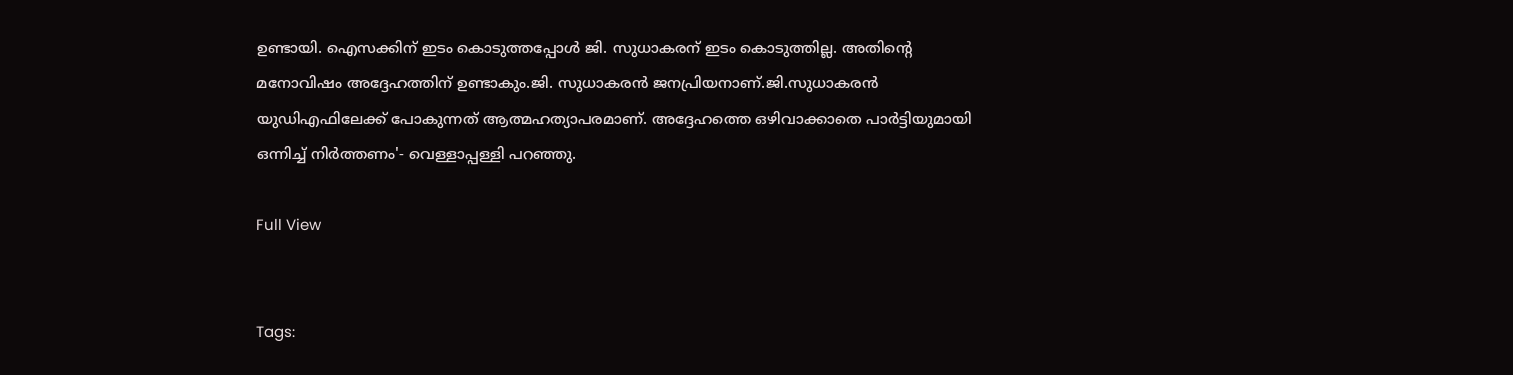ഉണ്ടായി. ഐസക്കിന് ഇടം കൊടുത്തപ്പോൾ ജി. സുധാകരന് ഇടം കൊടുത്തില്ല. അതിന്റെ മനോവിഷം അദ്ദേഹത്തിന് ഉണ്ടാകും.ജി. സുധാകരൻ ജനപ്രിയനാണ്.ജി.സുധാകരൻ യുഡിഎഫിലേക്ക് പോകുന്നത് ആത്മഹത്യാപരമാണ്. അദ്ദേഹത്തെ ഒഴിവാക്കാതെ പാര്‍ട്ടിയുമായി ഒന്നിച്ച് നിര്‍ത്തണം'- വെള്ളാപ്പള്ളി പറഞ്ഞു.

Full View


Tags: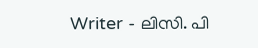Writer - ലിസി. പി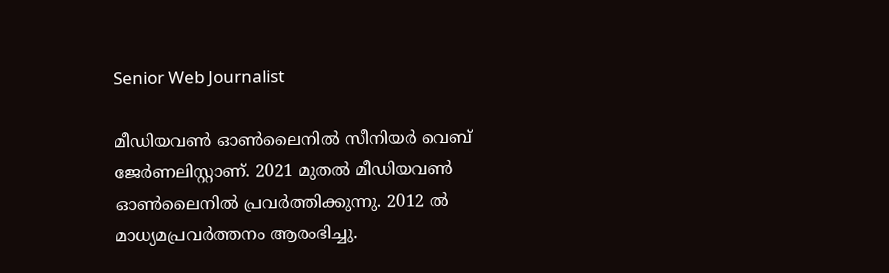Senior Web Journalist

മീഡിയവൺ ഓൺലൈനിൽ സീനിയർ വെബ് ജേർണലിസ്റ്റാണ്. 2021 മുതൽ മീഡിയവൺ ഓൺലൈനിൽ പ്രവർത്തിക്കുന്നു. 2012 ല്‍ മാധ്യമപ്രവര്‍ത്തനം ആരംഭിച്ചു.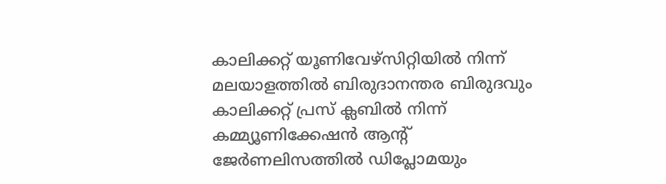കാലിക്കറ്റ് യൂണിവേഴ്‌സിറ്റിയിൽ നിന്ന് മലയാളത്തിൽ ബിരുദാനന്തര ബിരുദവും കാലിക്കറ്റ് പ്രസ് ക്ലബിൽ നിന്ന് കമ്മ്യൂണിക്കേഷൻ ആന്റ് ജേർണലിസത്തിൽ ഡിപ്ലോമയും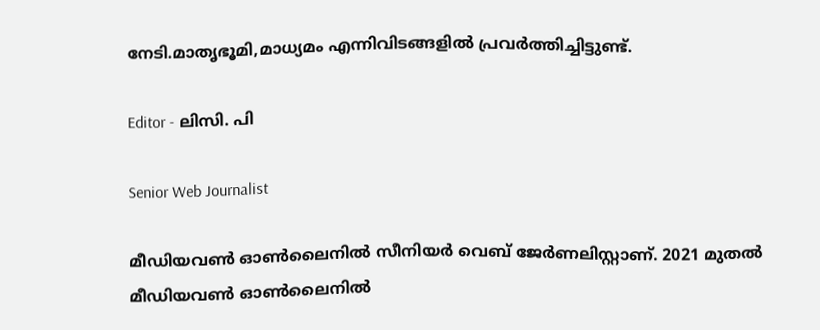നേടി.മാതൃഭൂമി,മാധ്യമം എന്നിവിടങ്ങളിൽ പ്രവർത്തിച്ചിട്ടുണ്ട്.

Editor - ലിസി. പി

Senior Web Journalist

മീഡിയവൺ ഓൺലൈനിൽ സീനിയർ വെബ് ജേർണലിസ്റ്റാണ്. 2021 മുതൽ മീഡിയവൺ ഓൺലൈനിൽ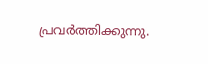പ്രവർത്തിക്കുന്നു.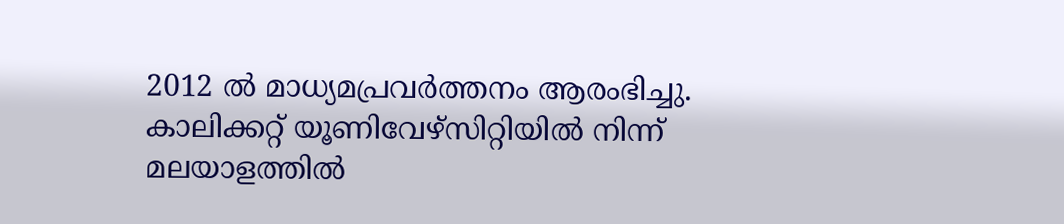2012 ല്‍ മാധ്യമപ്രവര്‍ത്തനം ആരംഭിച്ചു. കാലിക്കറ്റ് യൂണിവേഴ്‌സിറ്റിയിൽ നിന്ന് മലയാളത്തിൽ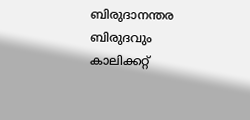ബിരുദാനന്തര ബിരുദവും കാലിക്കറ്റ്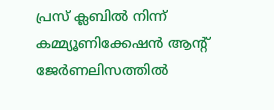പ്രസ് ക്ലബിൽ നിന്ന് കമ്മ്യൂണിക്കേഷൻ ആന്റ് ജേർണലിസത്തിൽ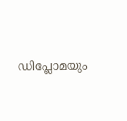ഡിപ്ലോമയും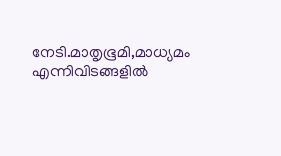നേടി.മാതൃഭൂമി,മാധ്യമം എന്നിവിടങ്ങളിൽ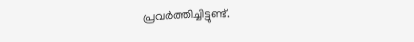പ്രവർത്തിച്ചിട്ടുണ്ട്.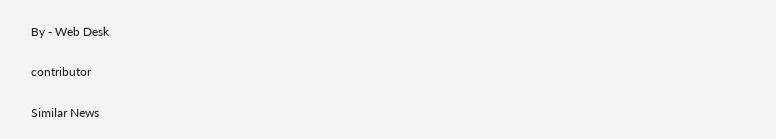By - Web Desk

contributor

Similar News